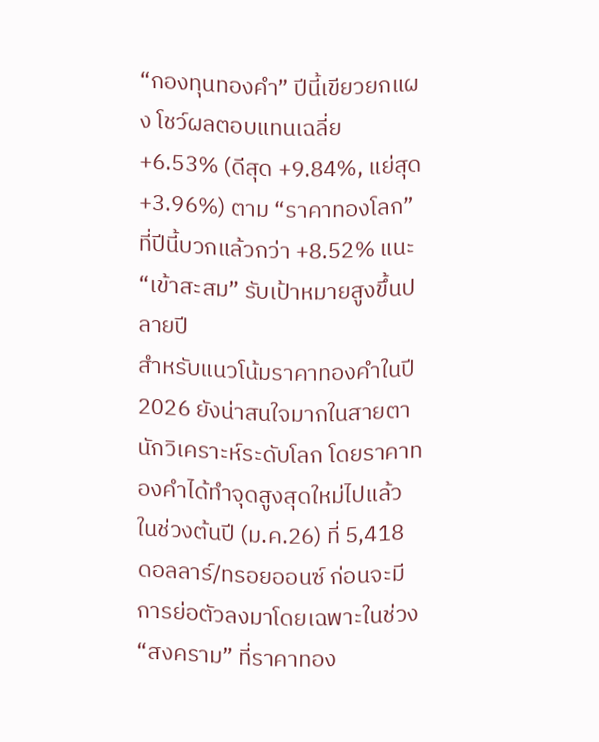“กองทุนทองคำ” ปีนี้เขียวยกแผง โชว์ผลตอบแทนเฉลี่ย +6.53% (ดีสุด +9.84%, แย่สุด +3.96%) ตาม “ราคาทองโลก” ที่ปีนี้บวกแล้วกว่า +8.52% แนะ “เข้าสะสม” รับเป้าหมายสูงขึ้นปลายปี
สำหรับแนวโน้มราคาทองคำในปี2026 ยังน่าสนใจมากในสายตานักวิเคราะห์ระดับโลก โดยราคาทองคำได้ทำจุดสูงสุดใหม่ไปแล้วในช่วงต้นปี (ม.ค.26) ที่ 5,418 ดอลลาร์/ทรอยออนซ์ ก่อนจะมีการย่อตัวลงมาโดยเฉพาะในช่วง “สงคราม” ที่ราคาทอง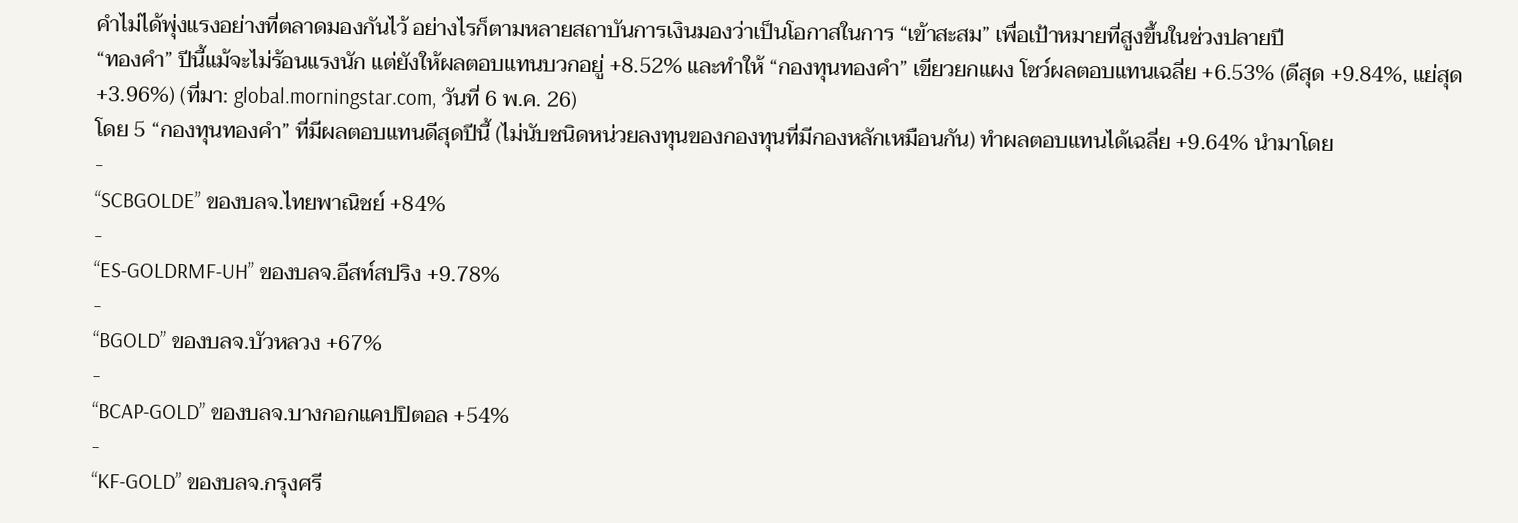คำไม่ได้พุ่งแรงอย่างที่ตลาดมองกันไว้ อย่างไรก็ตามหลายสถาบันการเงินมองว่าเป็นโอกาสในการ “เข้าสะสม” เพื่อเป้าหมายที่สูงขึ้นในช่วงปลายปี
“ทองคำ” ปีนี้แม้จะไม่ร้อนแรงนัก แต่ยังให้ผลตอบแทนบวกอยู่ +8.52% และทำให้ “กองทุนทองคำ” เขียวยกแผง โชว์ผลตอบแทนเฉลี่ย +6.53% (ดีสุด +9.84%, แย่สุด +3.96%) (ที่มา: global.morningstar.com, วันที่ 6 พ.ค. 26)
โดย 5 “กองทุนทองคำ” ที่มีผลตอบแทนดีสุดปีนี้ (ไม่นับชนิดหน่วยลงทุนของกองทุนที่มีกองหลักเหมือนกัน) ทำผลตอบแทนได้เฉลี่ย +9.64% นำมาโดย
-
“SCBGOLDE” ของบลจ.ไทยพาณิชย์ +84%
-
“ES-GOLDRMF-UH” ของบลจ.อีสท์สปริง +9.78%
-
“BGOLD” ของบลจ.บัวหลวง +67%
-
“BCAP-GOLD” ของบลจ.บางกอกแคปปิตอล +54%
-
“KF-GOLD” ของบลจ.กรุงศรี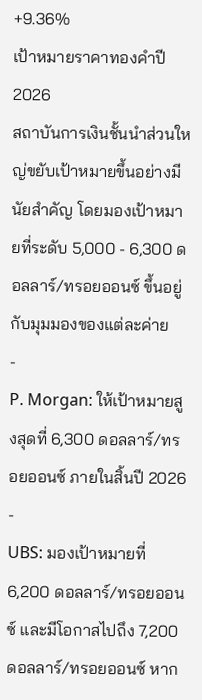+9.36%
เป้าหมายราคาทองคำปี 2026
สถาบันการเงินชั้นนำส่วนใหญ่ขยับเป้าหมายขึ้นอย่างมีนัยสำคัญ โดยมองเป้าหมายที่ระดับ 5,000 - 6,300 ดอลลาร์/ทรอยออนซ์ ขึ้นอยู่กับมุมมองของแต่ละค่าย
-
P. Morgan: ให้เป้าหมายสูงสุดที่ 6,300 ดอลลาร์/ทรอยออนซ์ ภายในสิ้นปี 2026
-
UBS: มองเป้าหมายที่ 6,200 ดอลลาร์/ทรอยออนซ์ และมีโอกาสไปถึง 7,200 ดอลลาร์/ทรอยออนซ์ หาก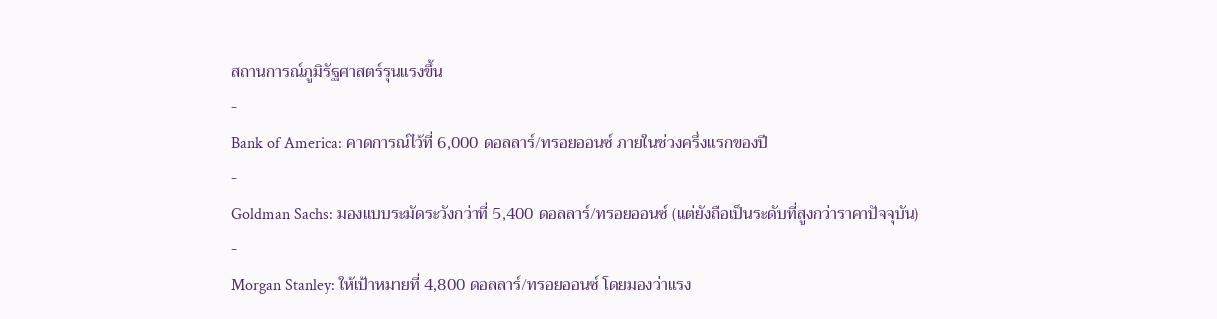สถานการณ์ภูมิรัฐศาสตร์รุนแรงขึ้น
-
Bank of America: คาดการณ์ไว้ที่ 6,000 ดอลลาร์/ทรอยออนซ์ ภายในช่วงครึ่งแรกของปี
-
Goldman Sachs: มองแบบระมัดระวังกว่าที่ 5,400 ดอลลาร์/ทรอยออนซ์ (แต่ยังถือเป็นระดับที่สูงกว่าราคาปัจจุบัน)
-
Morgan Stanley: ให้เป้าหมายที่ 4,800 ดอลลาร์/ทรอยออนซ์ โดยมองว่าแรง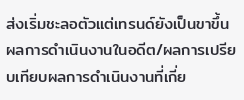ส่งเริ่มชะลอตัวแต่เทรนด์ยังเป็นขาขึ้น
ผลการดำเนินงานในอดีต/ผลการเปรียบเทียบผลการดำเนินงานที่เกี่ย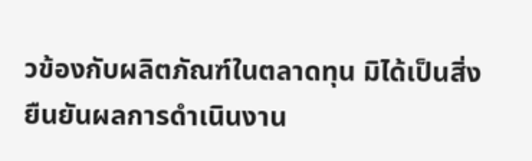วข้องกับผลิตภัณฑ์ในตลาดทุน มิได้เป็นสิ่งยืนยันผลการดำเนินงาน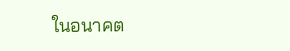ในอนาคต